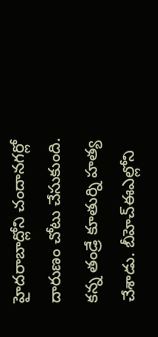హైదరాబాద్లోని చందానగర్లో దారుణం చోటు చేసుకుంది. కన్న తండ్రే కూతుర్ని హత్య చేశాడు. బీహెచ్ఈఎల్లోని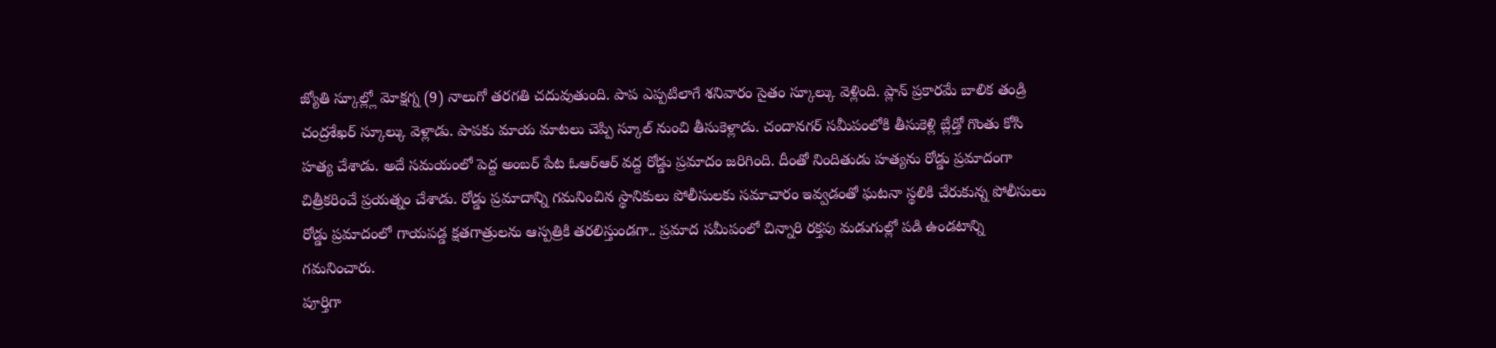జ్యోతి స్కూల్ల్లో మోక్షగ్న (9) నాలుగో తరగతి చదువుతుంది. పాప ఎప్పటిలాగే శనివారం సైతం స్కూల్కు వెళ్లింది. ప్లాన్ ప్రకారమే బాలిక తండ్రి చంద్రశేఖర్ స్కూల్కు వెళ్లాడు. పాపకు మాయ మాటలు చెప్పి స్కూల్ నుంచి తీసుకెళ్లాడు. చందానగర్ సమీపంలోకి తీసుకెళ్లి బ్లేడ్తో గొంతు కోసి హత్య చేశాడు. అదే సమయంలో పెద్ద అంబర్ పేట ఓఆర్ఆర్ వద్ద రోడ్డు ప్రమాదం జరిగింది. దీంతో నిందితుడు హత్యను రోడ్డు ప్రమాదంగా చిత్రీకరించే ప్రయత్నం చేశాడు. రోడ్డు ప్రమాదాన్ని గమనించిన స్థానికులు పోలీసులకు సమాచారం ఇవ్వడంతో ఘటనా స్థలికి చేరుకున్న పోలీసులు రోడ్డు ప్రమాదంలో గాయపడ్డ క్షతగాత్రులను ఆస్పత్రికి తరలిస్తుండగా.. ప్రమాద సమీపంలో చిన్నారి రక్తపు మడుగుల్లో పడి ఉండటాన్ని గమనించారు.
పూర్తిగా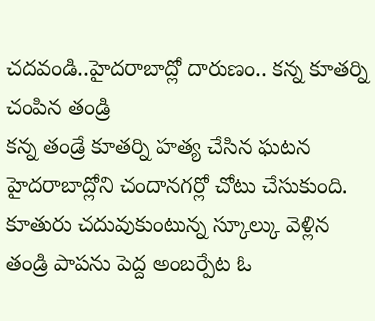చదవండి..హైదరాబాద్లో దారుణం.. కన్న కూతర్ని చంపిన తండ్రి
కన్న తండ్రే కూతర్ని హత్య చేసిన ఘటన హైదరాబాద్లోని చందానగర్లో చోటు చేసుకుంది. కూతురు చదువుకుంటున్న స్కూల్కు వెళ్లిన తండ్రి పాపను పెద్ద అంబర్పేట ఓ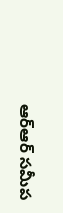ఆర్ఆర్ సమీప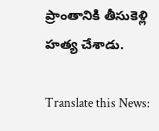ప్రాంతానికి తీసుకెళ్లి హత్య చేశాడు.

Translate this News: